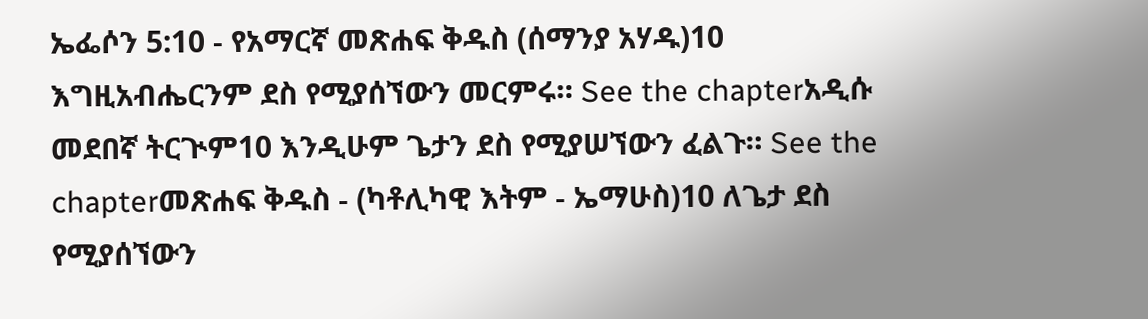ኤፌሶን 5:10 - የአማርኛ መጽሐፍ ቅዱስ (ሰማንያ አሃዱ)10 እግዚአብሔርንም ደስ የሚያሰኘውን መርምሩ። See the chapterአዲሱ መደበኛ ትርጒም10 እንዲሁም ጌታን ደስ የሚያሠኘውን ፈልጉ። See the chapterመጽሐፍ ቅዱስ - (ካቶሊካዊ እትም - ኤማሁስ)10 ለጌታ ደስ የሚያሰኘውን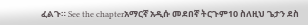ፈልጉ። See the chapterአማርኛ አዲሱ መደበኛ ትርጉም10 ስለዚህ ጌታን ደስ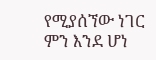የሚያሰኘው ነገር ምን እንደ ሆነ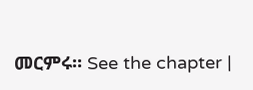መርምሩ። See the chapter |